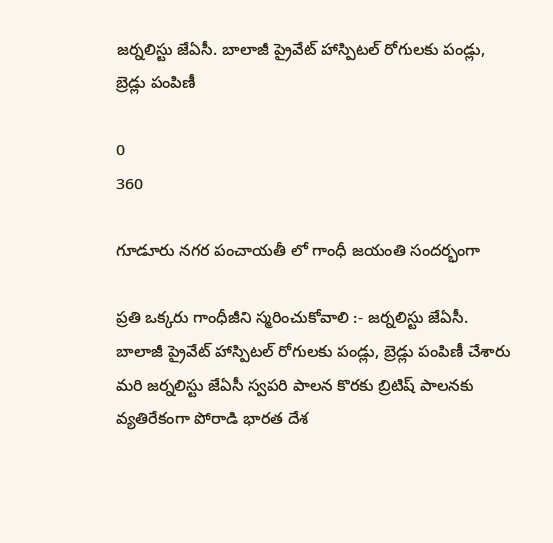జర్నలిస్టు జేఏసీ. బాలాజీ ప్రైవేట్ హాస్పిటల్ రోగులకు పండ్లు, బ్రెడ్లు పంపిణీ

0
360

గూడూరు నగర పంచాయతీ లో గాంధీ జయంతి సందర్భంగా

ప్రతి ఒక్కరు గాంధీజీని స్మరించుకోవాలి :- జర్నలిస్టు జేఏసీ. బాలాజీ ప్రైవేట్ హాస్పిటల్ రోగులకు పండ్లు, బ్రెడ్లు పంపిణీ చేశారు మరి జర్నలిస్టు జేఏసీ స్వపరి పాలన కొరకు బ్రిటిష్ పాలనకు వ్యతిరేకంగా పోరాడి భారత దేశ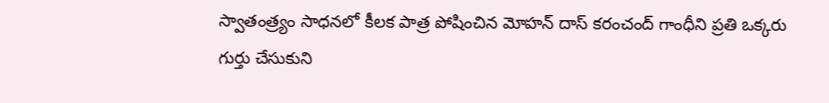స్వాతంత్ర్యం సాధనలో కీలక పాత్ర పోషించిన మోహన్ దాస్ కరంచంద్ గాంధీని ప్రతి ఒక్కరు గుర్తు చేసుకుని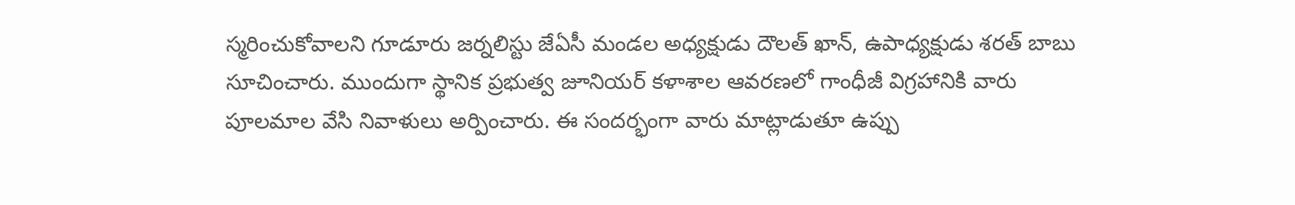స్మరించుకోవాలని గూడూరు జర్నలిస్టు జేఏసీ మండల అధ్యక్షుడు దౌలత్ ఖాన్, ఉపాధ్యక్షుడు శరత్ బాబు సూచించారు. ముందుగా స్థానిక ప్రభుత్వ జూనియర్ కళాశాల ఆవరణలో గాంధీజీ విగ్రహానికి వారు పూలమాల వేసి నివాళులు అర్పించారు. ఈ సందర్భంగా వారు మాట్లాడుతూ ఉప్పు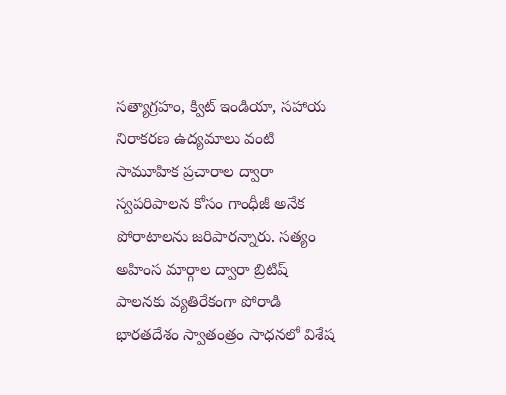సత్యాగ్రహం, క్విట్ ఇండియా, సహాయ నిరాకరణ ఉద్యమాలు వంటి సామూహిక ప్రచారాల ద్వారా స్వపరిపాలన కోసం గాంధీజీ అనేక పోరాటాలను జరిపారన్నారు. సత్యం అహింస మార్గాల ద్వారా బ్రిటిష్ పాలనకు వ్యతిరేకంగా పోరాడి భారతదేశం స్వాతంత్రం సాధనలో విశేష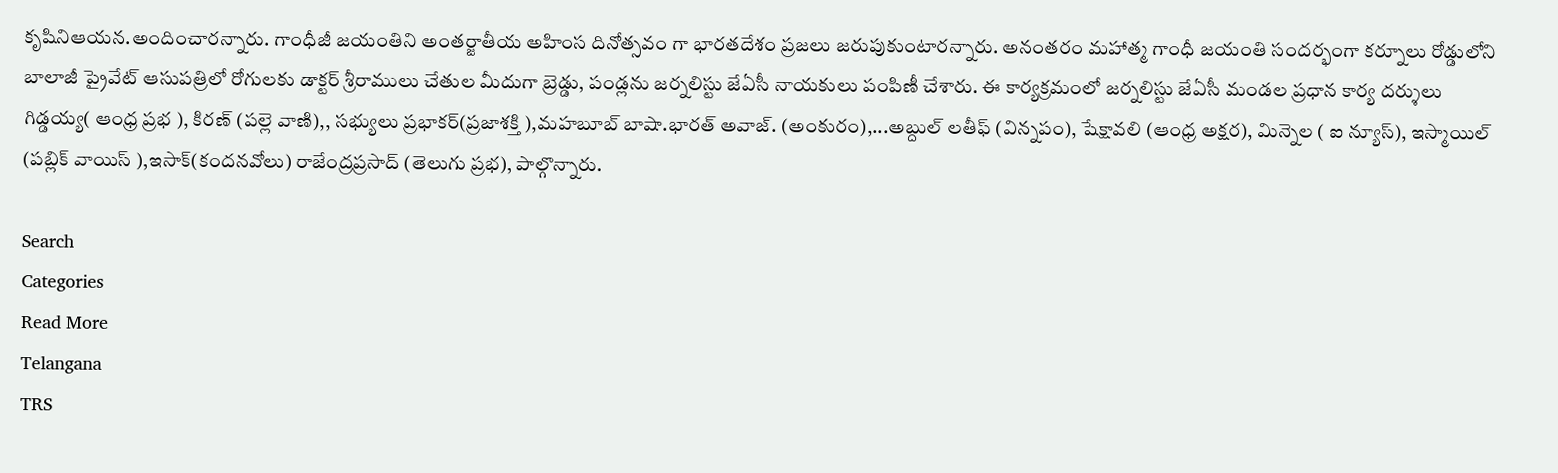కృషినిఆయన.అందించారన్నారు. గాంధీజీ జయంతిని అంతర్జాతీయ అహింస దినోత్సవం గా భారతదేశం ప్రజలు జరుపుకుంటారన్నారు. అనంతరం మహాత్మ గాంధీ జయంతి సందర్భంగా కర్నూలు రోడ్డులోని బాలాజీ ప్రైవేట్ ఆసుపత్రిలో రోగులకు డాక్టర్ శ్రీరాములు చేతుల మీదుగా బ్రెడ్డు, పండ్లను జర్నలిస్టు జేఏసీ నాయకులు పంపిణీ చేశారు. ఈ కార్యక్రమంలో జర్నలిస్టు జేఏసీ మండల ప్రధాన కార్య దర్శులు గిడ్డయ్య( ఆంధ్ర ప్రభ ), కిరణ్ (పల్లె వాణి),, సభ్యులు ప్రభాకర్(ప్రజాశక్తి ),మహబూబ్ బాషా.భారత్ అవాజ్. (అంకురం),...అబ్దుల్ లతీఫ్ (విన్నపం), షేక్షావలి (ఆంధ్ర అక్షర), మిన్నెల ( ఐ న్యూస్), ఇస్మాయిల్ (పబ్లిక్ వాయిస్ ),ఇసాక్(కందనవోలు) రాజేంద్రప్రసాద్ (తెలుగు ప్రభ), పాల్గొన్నారు.

Search
Categories
Read More
Telangana
TRS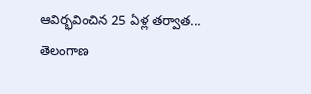ఆవిర్భవించిన 25 ఏళ్ల తర్వాత...
తెలంగాణ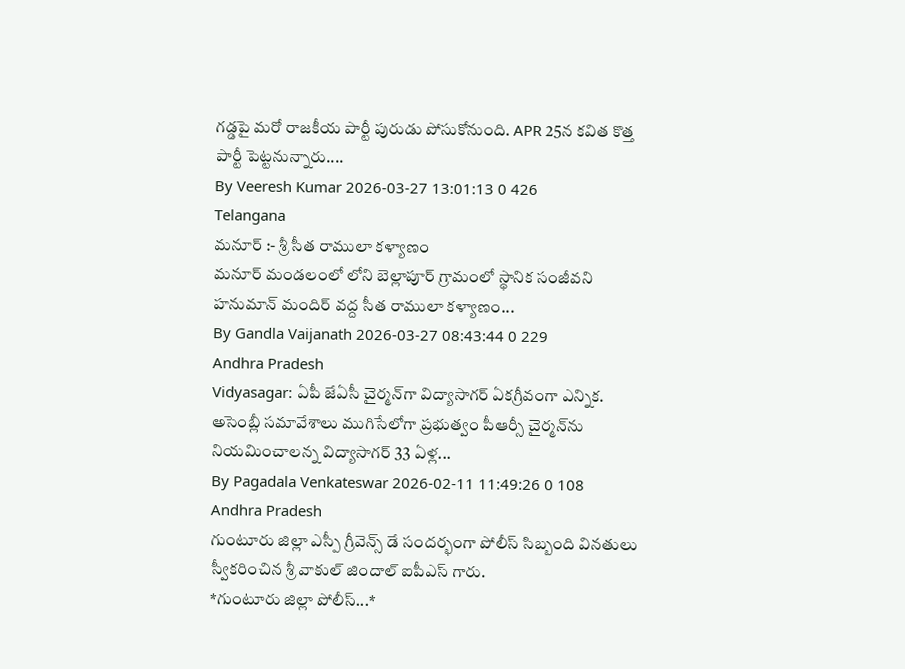గడ్డపై మరో రాజకీయ పార్టీ పురుడు పోసుకోనుంది. APR 25న కవిత కొత్త పార్టీ పెట్టనున్నారు....
By Veeresh Kumar 2026-03-27 13:01:13 0 426
Telangana
మనూర్ :- శ్రీ సీత రాములా కళ్యాణం
మనూర్ మండలంలో లోని బెల్లాపూర్ గ్రామంలో స్థానిక సంజీవని హనుమాన్ మందిర్ వద్ద సీత రాములా కళ్యాణం...
By Gandla Vaijanath 2026-03-27 08:43:44 0 229
Andhra Pradesh
Vidyasagar: ఏపీ జేఏసీ చైర్మన్‌గా విద్యాసాగర్ ఏకగ్రీవంగా ఎన్నిక.
అసెంబ్లీ సమావేశాలు ముగిసేలోగా ప్రభుత్వం పీఆర్సీ చైర్మన్‌ను నియమించాలన్న విద్యాసాగర్ 33 ఏళ్ల...
By Pagadala Venkateswar 2026-02-11 11:49:26 0 108
Andhra Pradesh
గుంటూరు జిల్లా ఎస్పీ గ్రీవెన్స్ డే సందర్భంగా పోలీస్ సిబ్బంది వినతులు స్వీకరించిన శ్రీ వాకుల్ జిందాల్ ఐపీఎస్ గారు.
*గుంటూరు జిల్లా పోలీస్...*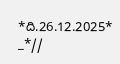*ది.26.12.2025* _*//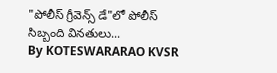"పోలీస్ గ్రీవెన్స్ డే"లో పోలీస్ సిబ్బంది వినతులు...
By KOTESWARARAO KVSR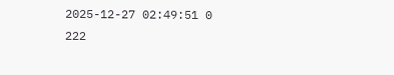2025-12-27 02:49:51 0 222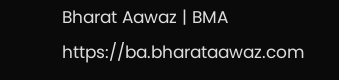Bharat Aawaz | BMA https://ba.bharataawaz.com